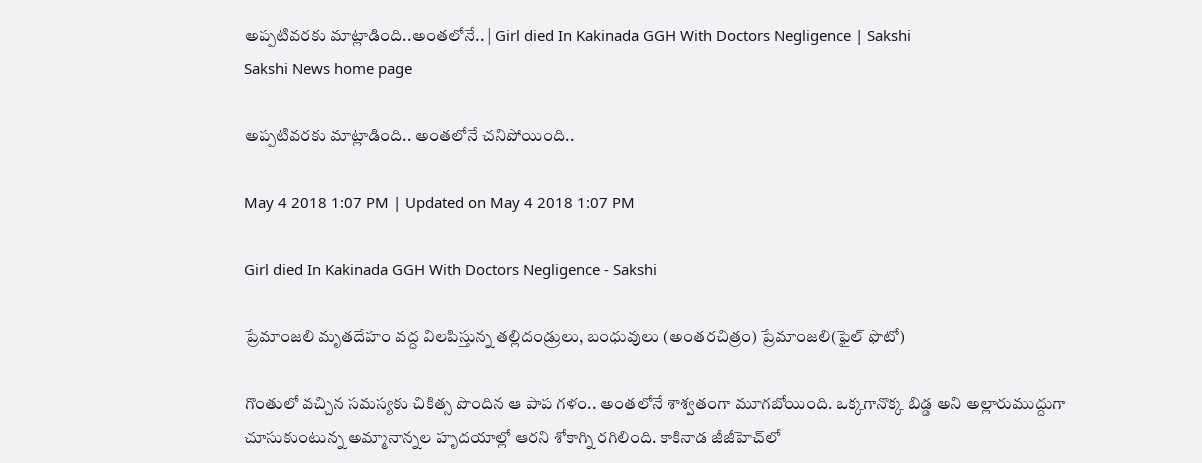అప్పటివరకు మాట్లాడింది..అంతలోనే.. | Girl died In Kakinada GGH With Doctors Negligence | Sakshi
Sakshi News home page

అప్పటివరకు మాట్లాడింది.. అంతలోనే చనిపోయింది..

May 4 2018 1:07 PM | Updated on May 4 2018 1:07 PM

Girl died In Kakinada GGH With Doctors Negligence - Sakshi

ప్రేమాంజలి మృతదేహం వద్ద విలపిస్తున్న తల్లిదండ్రులు, బంధువులు (అంతరచిత్రం) ప్రేమాంజలి(ఫైల్‌ ఫొటో)

గొంతులో వచ్చిన సమస్యకు చికిత్స పొందిన ఆ పాప గళం.. అంతలోనే శాశ్వతంగా మూగబోయింది. ఒక్కగానొక్క బిడ్డ అని అల్లారుముద్దుగా చూసుకుంటున్న అమ్మానాన్నల హృదయాల్లో ఆరని శోకాగ్ని రగిలింది. కాకినాడ జీజీహెచ్‌లో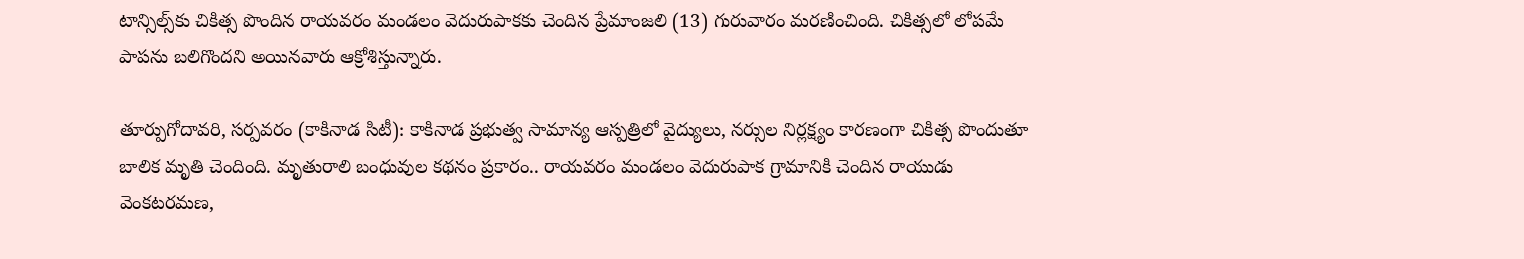టాన్సిల్స్‌కు చికిత్స పొందిన రాయవరం మండలం వెదురుపాకకు చెందిన ప్రేమాంజలి (13) గురువారం మరణించింది. చికిత్సలో లోపమే పాపను బలిగొందని అయినవారు ఆక్రోశిస్తున్నారు.

తూర్పుగోదావరి, సర్పవరం (కాకినాడ సిటీ): కాకినాడ ప్రభుత్వ సామాన్య ఆస్పత్రిలో వైద్యులు, నర్సుల నిర్లక్ష్యం కారణంగా చికిత్స పొందుతూ బాలిక మృతి చెందింది. మృతురాలి బంధువుల కథనం ప్రకారం.. రాయవరం మండలం వెదురుపాక గ్రామానికి చెందిన రాయుడు వెంకటరమణ,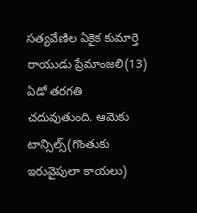సత్యవేణిల ఏకైక కుమార్తె రాయుడు ప్రేమాంజలి(13) ఏడో తరగతి చదువుతుంది. ఆమెకు టాన్సిల్స్‌(గొంతుకు ఇరువైపులా కాయలు)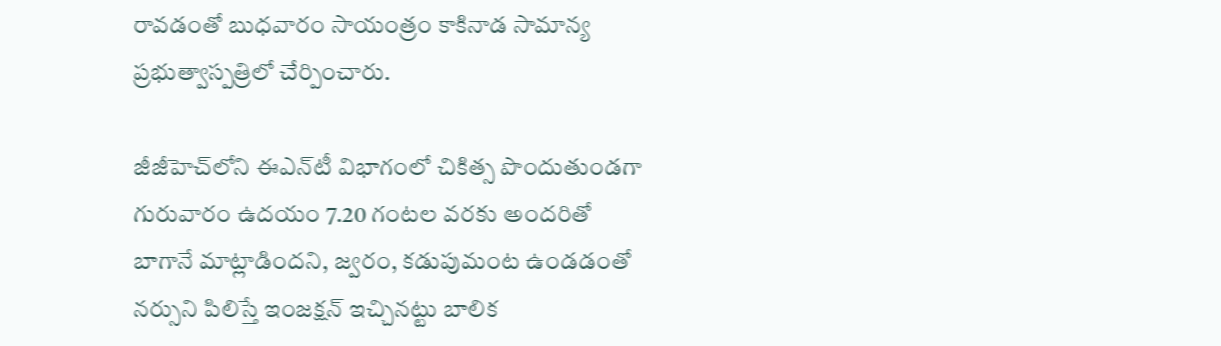రావడంతో బుధవారం సాయంత్రం కాకినాడ సామాన్య ప్రభుత్వాస్పత్రిలో చేర్పించారు.

జీజీహెచ్‌లోని ఈఎన్‌టీ విభాగంలో చికిత్స పొందుతుండగా గురువారం ఉదయం 7.20 గంటల వరకు అందరితో బాగానే మాట్లాడిందని, జ్వరం, కడుపుమంట ఉండడంతో నర్సుని పిలిస్తే ఇంజక్షన్‌ ఇచ్చినట్టు బాలిక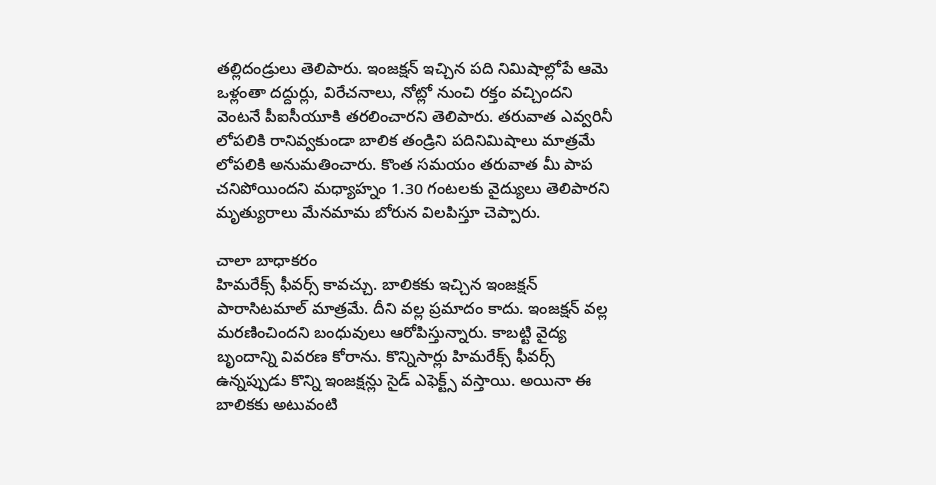తల్లిదండ్రులు తెలిపారు. ఇంజక్షన్‌ ఇచ్చిన పది నిమిషాల్లోపే ఆమె ఒళ్లంతా దద్దుర్లు, విరేచనాలు, నోట్లో నుంచి రక్తం వచ్చిందని వెంటనే పీఐసీయూకి తరలించారని తెలిపారు. తరువాత ఎవ్వరినీ లోపలికి రానివ్వకుండా బాలిక తండ్రిని పదినిమిషాలు మాత్రమే లోపలికి అనుమతించారు. కొంత సమయం తరువాత మీ పాప చనిపోయిందని మధ్యాహ్నం 1.30 గంటలకు వైద్యులు తెలిపారని మృత్యురాలు మేనమామ బోరున విలపిస్తూ చెప్పారు.

చాలా బాధాకరం
హిమరేక్స్‌ ఫీవర్స్‌ కావచ్చు. బాలికకు ఇచ్చిన ఇంజక్షన్‌ పారాసిటమాల్‌ మాత్రమే. దీని వల్ల ప్రమాదం కాదు. ఇంజక్షన్‌ వల్ల మరణించిందని బంధువులు ఆరోపిస్తున్నారు. కాబట్టి వైద్య బృందాన్ని వివరణ కోరాను. కొన్నిసార్లు హిమరేక్స్‌ ఫీవర్స్‌ ఉన్నప్పుడు కొన్ని ఇంజక్షన్లు సైడ్‌ ఎఫెక్ట్స్‌ వస్తాయి. అయినా ఈ బాలికకు అటువంటి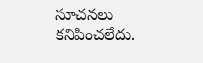సూచనలు కనిపించలేదు.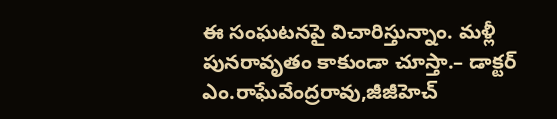ఈ సంఘటనపై విచారిస్తున్నాం. మళ్లీ పునరావృతం కాకుండా చూస్తా.– డాక్టర్‌ ఎం.రాఘేవేంద్రరావు,జీజీహెచ్‌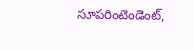సూపరింటెండెంట్,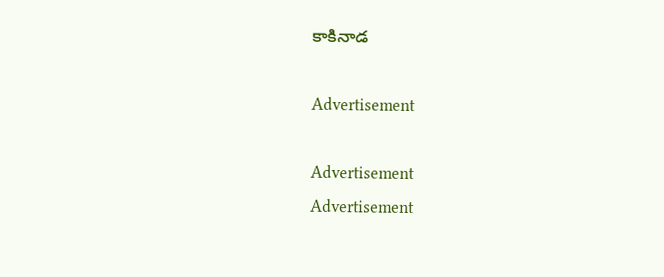కాకినాడ

Advertisement

Advertisement
Advertisement